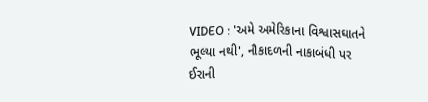VIDEO : 'અમે અમેરિકાના વિશ્વાસઘાતને ભૂલ્યા નથી', નૌકાદળની નાકાબંધી પર ઈરાની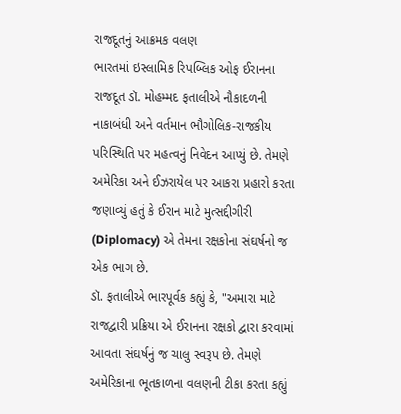રાજદૂતનું આક્રમક વલણ
ભારતમાં ઇસ્લામિક રિપબ્લિક ઓફ ઈરાનના રાજદૂત ડૉ. મોહમ્મદ ફતાલીએ નૌકાદળની નાકાબંધી અને વર્તમાન ભૌગોલિક-રાજકીય પરિસ્થિતિ પર મહત્વનું નિવેદન આપ્યું છે. તેમણે અમેરિકા અને ઈઝરાયેલ પર આકરા પ્રહારો કરતા જણાવ્યું હતું કે ઈરાન માટે મુત્સદ્દીગીરી (Diplomacy) એ તેમના રક્ષકોના સંઘર્ષનો જ એક ભાગ છે.
ડૉ. ફતાલીએ ભારપૂર્વક કહ્યું કે, "અમારા માટે રાજદ્વારી પ્રક્રિયા એ ઈરાનના રક્ષકો દ્વારા કરવામાં આવતા સંઘર્ષનું જ ચાલુ સ્વરૂપ છે. તેમણે અમેરિકાના ભૂતકાળના વલણની ટીકા કરતા કહ્યું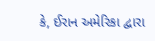કે, ઈરાન અમેરિકા દ્વારા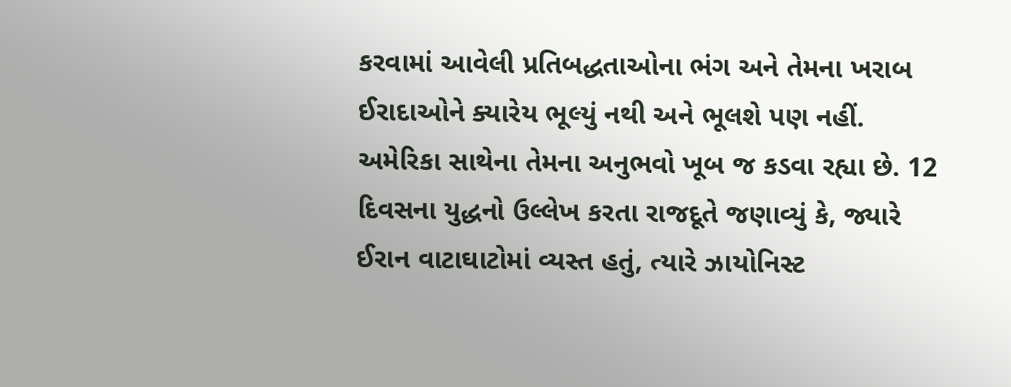કરવામાં આવેલી પ્રતિબદ્ધતાઓના ભંગ અને તેમના ખરાબ ઈરાદાઓને ક્યારેય ભૂલ્યું નથી અને ભૂલશે પણ નહીં. અમેરિકા સાથેના તેમના અનુભવો ખૂબ જ કડવા રહ્યા છે. 12 દિવસના યુદ્ધનો ઉલ્લેખ કરતા રાજદૂતે જણાવ્યું કે, જ્યારે ઈરાન વાટાઘાટોમાં વ્યસ્ત હતું, ત્યારે ઝાયોનિસ્ટ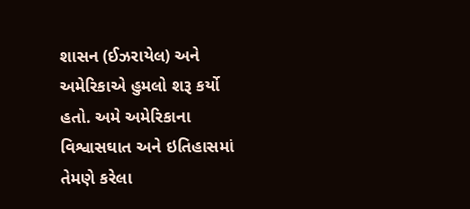શાસન (ઈઝરાયેલ) અને અમેરિકાએ હુમલો શરૂ કર્યો હતો. અમે અમેરિકાના વિશ્વાસઘાત અને ઇતિહાસમાં તેમણે કરેલા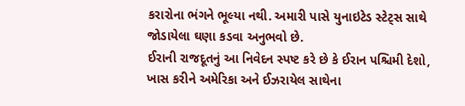કરારોના ભંગને ભૂલ્યા નથી. અમારી પાસે યુનાઇટેડ સ્ટેટ્સ સાથે જોડાયેલા ઘણા કડવા અનુભવો છે.
ઈરાની રાજદૂતનું આ નિવેદન સ્પષ્ટ કરે છે કે ઈરાન પશ્ચિમી દેશો, ખાસ કરીને અમેરિકા અને ઈઝરાયેલ સાથેના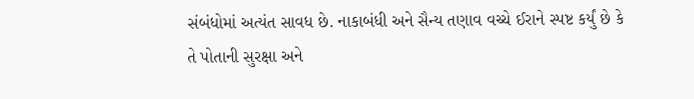સંબંધોમાં અત્યંત સાવધ છે. નાકાબંધી અને સૈન્ય તણાવ વચ્ચે ઈરાને સ્પષ્ટ કર્યું છે કે તે પોતાની સુરક્ષા અને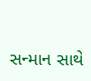સન્માન સાથે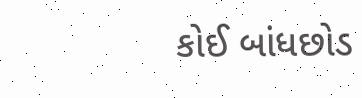કોઈ બાંધછોડ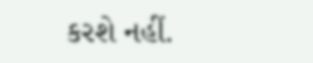કરશે નહીં.